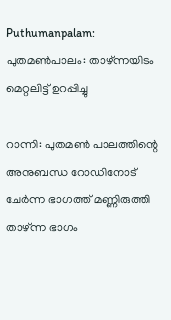Puthumanpalam: പുതമൺപാലം: താഴ്ന്നയിടം മെറ്റലിട്ട് ഉറപ്പിച്ചു

റാന്നി: പുതമൺ പാലത്തിന്റെ അനുബന്ധ റോഡിനോട് ചേർന്ന ഭാഗത്ത് മണ്ണിരുത്തി താഴ്ന്ന ഭാഗം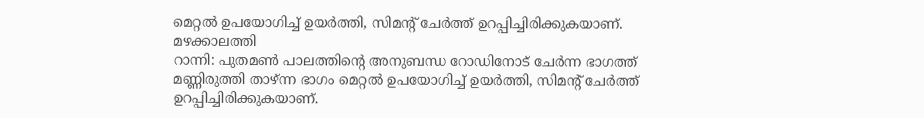മെറ്റൽ ഉപയോഗിച്ച് ഉയർത്തി, സിമന്റ് ചേർത്ത് ഉറപ്പിച്ചിരിക്കുകയാണ്. മഴക്കാലത്തി
റാന്നി: പുതമൺ പാലത്തിന്റെ അനുബന്ധ റോഡിനോട് ചേർന്ന ഭാഗത്ത് മണ്ണിരുത്തി താഴ്ന്ന ഭാഗം മെറ്റൽ ഉപയോഗിച്ച് ഉയർത്തി, സിമന്റ് ചേർത്ത് ഉറപ്പിച്ചിരിക്കുകയാണ്.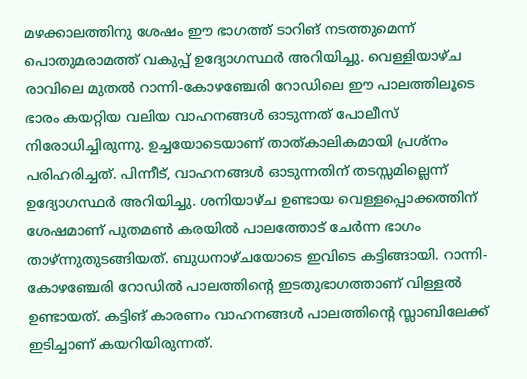മഴക്കാലത്തിനു ശേഷം ഈ ഭാഗത്ത് ടാറിങ് നടത്തുമെന്ന് പൊതുമരാമത്ത് വകുപ്പ് ഉദ്യോഗസ്ഥർ അറിയിച്ചു. വെള്ളിയാഴ്ച രാവിലെ മുതൽ റാന്നി-കോഴഞ്ചേരി റോഡിലെ ഈ പാലത്തിലൂടെ ഭാരം കയറ്റിയ വലിയ വാഹനങ്ങൾ ഓടുന്നത് പോലീസ് നിരോധിച്ചിരുന്നു. ഉച്ചയോടെയാണ് താത്കാലികമായി പ്രശ്നം പരിഹരിച്ചത്. പിന്നീട്, വാഹനങ്ങൾ ഓടുന്നതിന് തടസ്സമില്ലെന്ന് ഉദ്യോഗസ്ഥർ അറിയിച്ചു. ശനിയാഴ്ച ഉണ്ടായ വെള്ളപ്പൊക്കത്തിന് ശേഷമാണ് പുതമൺ കരയിൽ പാലത്തോട് ചേർന്ന ഭാഗം താഴ്ന്നുതുടങ്ങിയത്. ബുധനാഴ്ചയോടെ ഇവിടെ കട്ടിങ്ങായി. റാന്നി-കോഴഞ്ചേരി റോഡിൽ പാലത്തിന്റെ ഇടതുഭാഗത്താണ് വിള്ളൽ ഉണ്ടായത്. കട്ടിങ് കാരണം വാഹനങ്ങൾ പാലത്തിന്റെ സ്ലാബിലേക്ക് ഇടിച്ചാണ് കയറിയിരുന്നത്.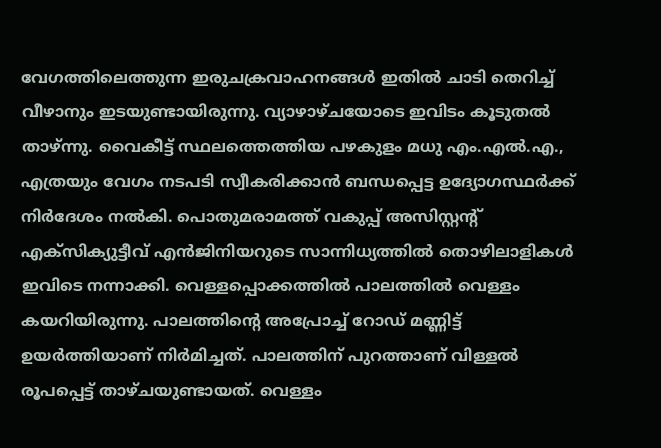വേഗത്തിലെത്തുന്ന ഇരുചക്രവാഹനങ്ങൾ ഇതിൽ ചാടി തെറിച്ച് വീഴാനും ഇടയുണ്ടായിരുന്നു. വ്യാഴാഴ്ചയോടെ ഇവിടം കൂടുതൽ താഴ്ന്നു. വൈകീട്ട് സ്ഥലത്തെത്തിയ പഴകുളം മധു എം.എൽ.എ., എത്രയും വേഗം നടപടി സ്വീകരിക്കാൻ ബന്ധപ്പെട്ട ഉദ്യോഗസ്ഥർക്ക് നിർദേശം നൽകി. പൊതുമരാമത്ത് വകുപ്പ് അസിസ്റ്റന്റ് എക്സിക്യുട്ടീവ് എൻജിനിയറുടെ സാന്നിധ്യത്തിൽ തൊഴിലാളികൾ ഇവിടെ നന്നാക്കി. വെള്ളപ്പൊക്കത്തിൽ പാലത്തിൽ വെള്ളം കയറിയിരുന്നു. പാലത്തിന്റെ അപ്രോച്ച് റോഡ് മണ്ണിട്ട് ഉയർത്തിയാണ് നിർമിച്ചത്. പാലത്തിന് പുറത്താണ് വിള്ളൽ രൂപപ്പെട്ട് താഴ്ചയുണ്ടായത്. വെള്ളം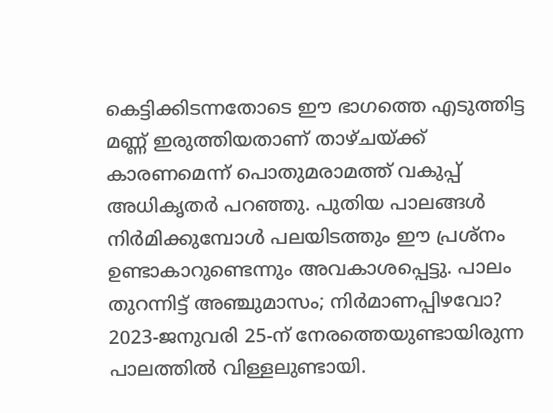കെട്ടിക്കിടന്നതോടെ ഈ ഭാഗത്തെ എടുത്തിട്ട മണ്ണ് ഇരുത്തിയതാണ് താഴ്ചയ്ക്ക് കാരണമെന്ന് പൊതുമരാമത്ത് വകുപ്പ് അധികൃതർ പറഞ്ഞു. പുതിയ പാലങ്ങൾ നിർമിക്കുമ്പോൾ പലയിടത്തും ഈ പ്രശ്നം ഉണ്ടാകാറുണ്ടെന്നും അവകാശപ്പെട്ടു. പാലം തുറന്നിട്ട് അഞ്ചുമാസം; നിർമാണപ്പിഴവോ? 2023-ജനുവരി 25-ന് നേരത്തെയുണ്ടായിരുന്ന പാലത്തിൽ വിള്ളലുണ്ടായി.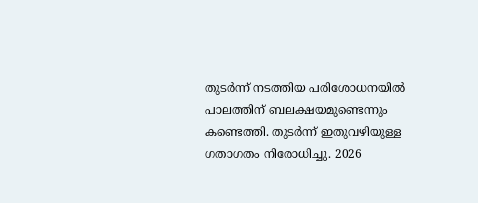തുടർന്ന് നടത്തിയ പരിശോധനയിൽ പാലത്തിന് ബലക്ഷയമുണ്ടെന്നും കണ്ടെത്തി. തുടർന്ന് ഇതുവഴിയുള്ള ഗതാഗതം നിരോധിച്ചു. 2026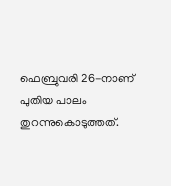ഫെബ്രുവരി 26-നാണ് പുതിയ പാലം തുറന്നുകൊടുത്തത്.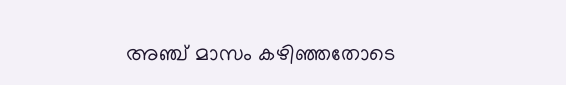അഞ്ച് മാസം കഴിഞ്ഞതോടെ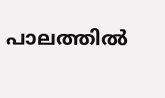പാലത്തിൽ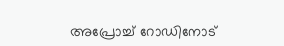അപ്രോച്ച് റോഡിനോട്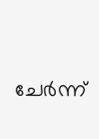ചേർന്ന്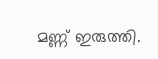മണ്ണ് ഇരുത്തി.